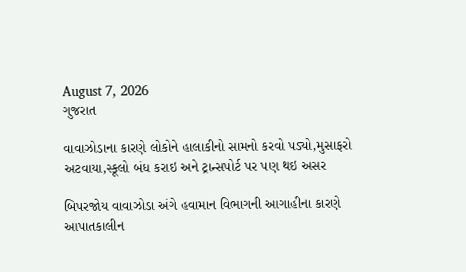August 7, 2026
ગુજરાત

વાવાઝોડાના કારણે લોકોને હાલાકીનો સામનો કરવો પડ્યો,મુસાફરો અટવાયા,સ્કૂલો બંધ કરાઇ અને ટ્રાન્સપોર્ટ પર પણ થઇ અસર

બિપરજોય વાવાઝોડા અંગે હવામાન વિભાગની આગાહીના કારણે આપાતકાલીન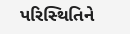પરિસ્‍થિતિને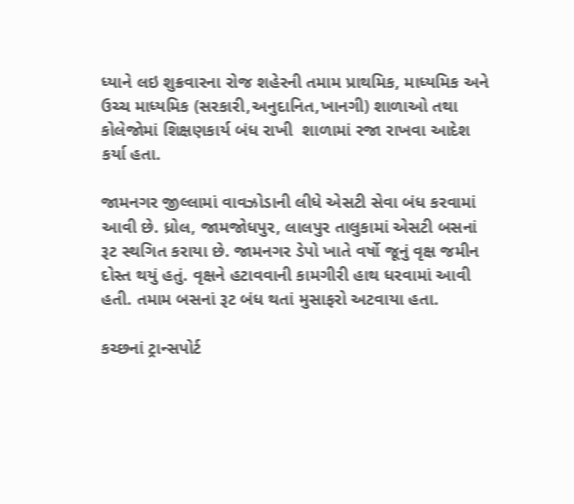ધ્‍યાને લઇ શુક્રવારના રોજ શહેરની તમામ પ્રાથમિક, માધ્‍યમિક અને ઉચ્‍ચ માધ્‍યમિક (સરકારી,અનુદાનિત,ખાનગી) શાળાઓ તથા કોલેજોમાં શિક્ષણકાર્ય બંધ રાખી  શાળામાં રજા રાખવા આદેશ કર્યા હતા.

જામનગર જીલ્લામાં વાવઝોડાની લીધે એસટી સેવા બંધ કરવામાં આવી છે. ધ્રોલ, જામજોધપુર, લાલપુર તાલુકામાં એસટી બસનાં રૂટ સ્‍થગિત કરાયા છે. જામનગર ડેપો ખાતે વર્ષો જૂનું વૃક્ષ જમીન દોસ્‍ત થયું હતું. વૃક્ષને હટાવવાની કામગીરી હાથ ધરવામાં આવી હતી. તમામ બસનાં રૂટ બંધ થતાં મુસાફરો અટવાયા હતા.

કચ્‍છનાં ટ્રાન્‍સપોર્ટ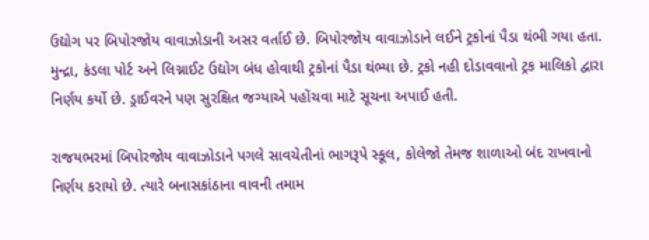ઉદ્યોગ પર બિપોરજોય વાવાઝોડાની અસર વર્તાઈ છે. બિપોરજોય વાવાઝોડાને લઈને ટ્રકોનાં પૈડા થંભી ગયા હતા. મુન્‍દ્રા, કંડલા પોર્ટ અને લિગ્નાઈટ ઉદ્યોગ બંધ હોવાથી ટ્રકોનાં પૈડા થંભ્‍યા છે. ટ્રકો નહી દોડાવવાનો ટ્રક માલિકો દ્વારા નિર્ણય કર્યો છે. ડ્રાઈવરને પણ સુરક્ષિત જગ્‍યાએ પહોંચવા માટે સૂચના અપાઈ હતી.

રાજયભરમાં બિપોરજોય વાવાઝોડાને પગલે સાવચેતીનાં ભાગરૂપે સ્‍કૂલ, કોલેજો તેમજ શાળાઓ બંદ રાખવાનો નિર્ણય કરાયો છે. ત્‍યારે બનાસકાંઠાના વાવની તમામ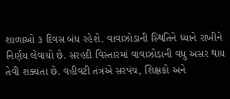શાળાઓ ૩ દિવસ બંધ રહેશે. વાવાઝોડાની સ્‍થિતિને ધ્‍યાને રાખીને નિર્ણય લેવાયો છે. સરહદી વિસ્‍તારમાં વાવાઝોડાની વધુ અસર થાય તેવી શક્‍યતા છે. વહીવટી તંત્રએ સરપંચ, શિક્ષકો અને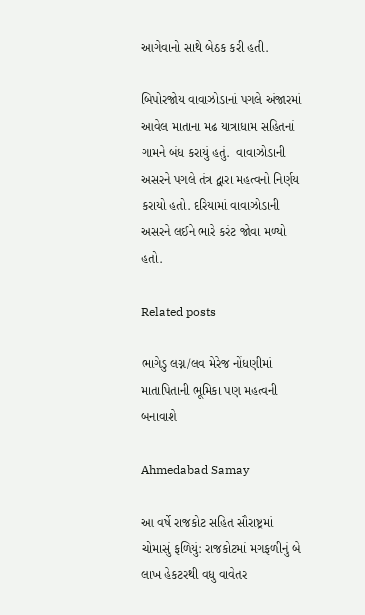આગેવાનો સાથે બેઠક કરી હતી.

બિપોરજોય વાવાઝોડાનાં પગલે અંજારમાં આવેલ માતાના મઢ યાત્રાધામ સહિતનાં ગામને બંધ કરાયું હતું.  વાવાઝોડાની અસરને પગલે તંત્ર દ્વારા મહત્‍વનો નિર્ણય કરાયો હતો. દરિયામાં વાવાઝોડાની અસરને લઈને ભારે કરંટ જોવા મળ્‍યો હતો.

Related posts

ભાગેડુ લગ્ન/લવ મેરેજ નોંધણીમાં માતાપિતાની ભૂમિકા પણ મહત્‍વની બનાવાશે

Ahmedabad Samay

આ વર્ષે રાજકોટ સહિત સૌરાષ્ટ્રમાં ચોમાસું ફળિયું: રાજકોટમાં મગફળીનું બે લાખ હેકટરથી વધુ વાવેતર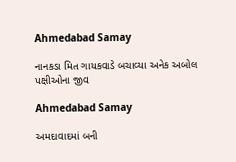Ahmedabad Samay

નાનકડા મિત ગાયકવાડે બચાવ્યા અનેક અબોલ પક્ષીઓના જીવ

Ahmedabad Samay

અમદાવાદમાં બની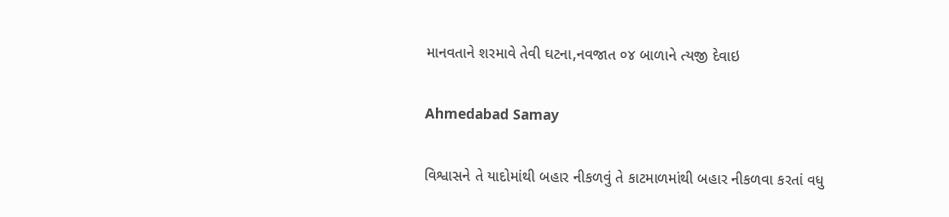માનવતાને શરમાવે તેવી ઘટના,નવજાત ૦૪ બાળાને ત્યજી દેવાઇ

Ahmedabad Samay

વિશ્વાસને તે યાદોમાંથી બહાર નીકળવું તે કાટમાળમાંથી બહાર નીકળવા કરતાં વધુ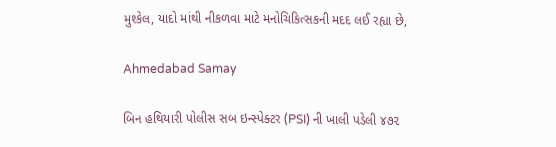મુશ્કેલ, યાદો માંથી નીકળવા માટે મનોચિકિત્સકની મદદ લઈ રહ્યા છે,

Ahmedabad Samay

બિન હથિયારી પોલીસ સબ ઇન્સ્પેક્ટર (PSI) ની ખાલી પડેલી ૪૭૨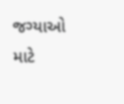જગ્યાઓ માટે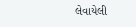લેવાયેલી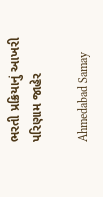ભરતી પ્રક્રિયાનું આખરી પરિણામ જાહેર

Ahmedabad Samay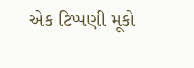એક ટિપ્પણી મૂકો